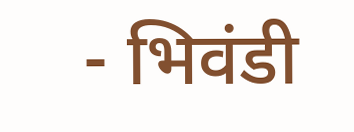- भिवंडी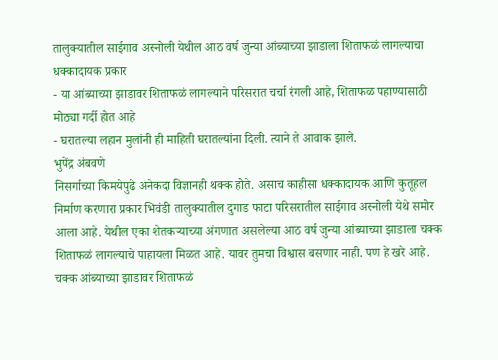तालुक्यातील साईगाव अस्नोली येथील आठ वर्ष जुन्या आंब्याच्या झाडाला शिताफळं लागल्याचा धक्कादायक प्रकार
- या आंब्याच्या झाडावर शिताफळं लागल्याने परिसरात चर्चा रंगली आहे, शिताफळ पहाण्यासाठी मोठ्या गर्दी होत आहे
- घरातल्या लहान मुलांनी ही माहिती घरातल्यांना दिली. त्याने ते आवाक झाले.
भुपेंद्र अंबवणे
निसर्गाच्या किमयेपुढे अनेकदा विज्ञानही थक्क होते. असाच काहीसा धक्कादायक आणि कुतूहल निर्माण करणारा प्रकार भिवंडी तालुक्यातील दुगाड फाटा परिसरातील साईगाव अस्नोली येथे समोर आला आहे. येथील एका शेतकऱ्याच्या अंगणात असलेल्या आठ वर्ष जुन्या आंब्याच्या झाडाला चक्क शिताफळं लागल्याचे पाहायला मिळत आहे. यावर तुमचा विश्वास बसणार नाही. पण हे खरे आहे. चक्क आंब्याच्या झाडावर शिताफळं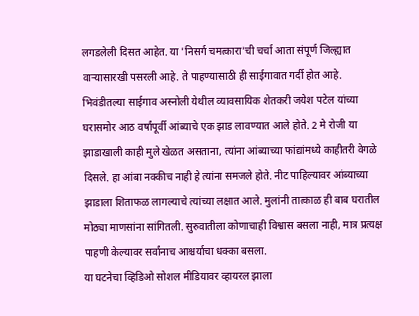लगडलेली दिसत आहेत. या 'निसर्ग चमत्कारा'ची चर्चा आता संपूर्ण जिल्ह्यात वाऱ्यासारखी पसरली आहे. ते पाहण्यासाठी ही साईगावात गर्दी होत आहे.
भिवंडीतल्या साईगाव अस्नोली येथील व्यावसायिक शेतकरी जयेश पटेल यांच्या घरासमोर आठ वर्षांपूर्वी आंब्याचे एक झाड लावण्यात आले होते. 2 मे रोजी या झाडाखाली काही मुले खेळत असताना, त्यांना आंब्याच्या फांद्यांमध्ये काहीतरी वेगळे दिसले. हा आंबा नक्कीच नाही हे त्यांना समजले होते. नीट पाहिल्यावर आंब्याच्या झाडाला शिताफळ लागल्याचे त्यांच्या लक्षात आले. मुलांनी तात्काळ ही बाब घरातील मोठ्या माणसांना सांगितली. सुरुवातीला कोणाचाही विश्वास बसला नाही, मात्र प्रत्यक्ष पाहणी केल्यावर सर्वांनाच आश्चर्याचा धक्का बसला.
या घटनेचा व्हिडिओ सोशल मीडियावर व्हायरल झाला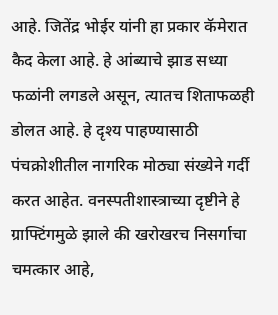आहे. जितेंद्र भोईर यांनी हा प्रकार कॅमेरात कैद केला आहे. हे आंब्याचे झाड सध्या फळांनी लगडले असून, त्यातच शिताफळही डोलत आहे. हे दृश्य पाहण्यासाठी पंचक्रोशीतील नागरिक मोठ्या संख्येने गर्दी करत आहेत. वनस्पतीशास्त्राच्या दृष्टीने हे ग्राफ्टिंगमुळे झाले की खरोखरच निसर्गाचा चमत्कार आहे,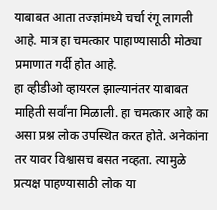याबाबत आता तज्ज्ञांमध्ये चर्चा रंगू लागली आहे. मात्र हा चमत्कार पाहाण्यासाठी मोठ्या प्रमाणात गर्दी होत आहे.
हा व्हीडीओ व्हायरल झाल्यानंतर याबाबत माहिती सर्वांना मिळाली. हा चमत्कार आहे का असा प्रश्न लोक उपस्थित करत होते. अनेकांना तर यावर विश्वासच बसत नव्हता. त्यामुळे प्रत्यक्ष पाहण्यासाठी लोक या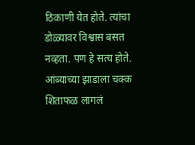ठिकाणी येत होते. त्यांचा डोळ्यावर विश्वास बसत नव्हता. पण हे सत्य होते. आंब्याच्या झाडाला चक्क शिताफळ लागलं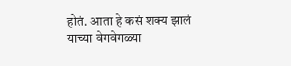होतं. आता हे कसं शक्य झालं याच्या वेगवेगळ्या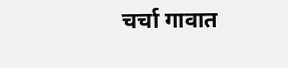चर्चा गावात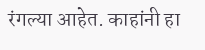रंगल्या आहेत. काहांनी हा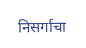निसर्गाचा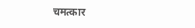चमत्कार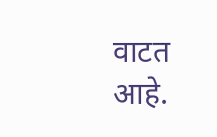वाटत आहे.